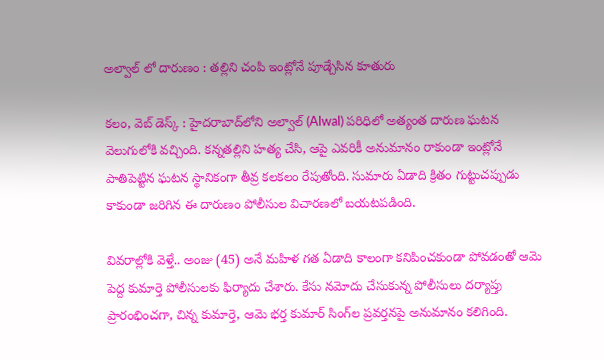అల్వాల్ లో దారుణం : తల్లిని చంపి ఇంట్లోనే పూడ్చేసిన కూతురు

కలం, వెబ్ డెస్క్ : హైదరాబాద్‌లోని అల్వాల్ (Alwal) పరిధిలో అత్యంత దారుణ ఘటన వెలుగులోకి వచ్చింది. కన్నతల్లిని హత్య చేసి, ఆపై ఎవరికీ అనుమానం రాకుండా ఇంట్లోనే పాతిపెట్టిన ఘటన స్థానికంగా తీవ్ర కలకలం రేపుతోంది. సుమారు ఏడాది క్రితం గుట్టుచప్పుడు కాకుండా జరిగిన ఈ దారుణం పోలీసుల విచారణలో బయటపడింది.

వివరాల్లోకి వెళ్తే.. అంజు (45) అనే మహిళ గత ఏడాది కాలంగా కనిపించకుండా పోవడంతో ఆమె పెద్ద కుమార్తె పోలీసులకు ఫిర్యాదు చేశారు. కేసు నమోదు చేసుకున్న పోలీసులు దర్యాప్తు ప్రారంభించగా, చిన్న కుమార్తె, ఆమె భర్త కుమార్ సింగ్‌ల ప్రవర్తనపై అనుమానం కలిగింది.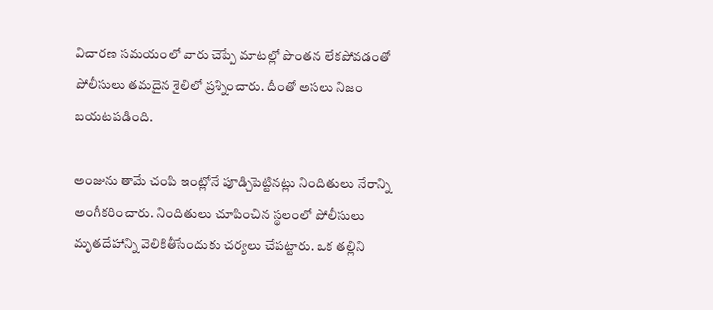విచారణ సమయంలో వారు చెప్పే మాటల్లో పొంతన లేకపోవడంతో పోలీసులు తమదైన శైలిలో ప్రశ్నించారు. దీంతో అసలు నిజం బయటపడింది.

అంజును తామే చంపి ఇంట్లోనే పూడ్చిపెట్టినట్లు నిందితులు నేరాన్ని అంగీకరించారు. నిందితులు చూపించిన స్థలంలో పోలీసులు మృతదేహాన్ని వెలికితీసేందుకు చర్యలు చేపట్టారు. ఒక తల్లిని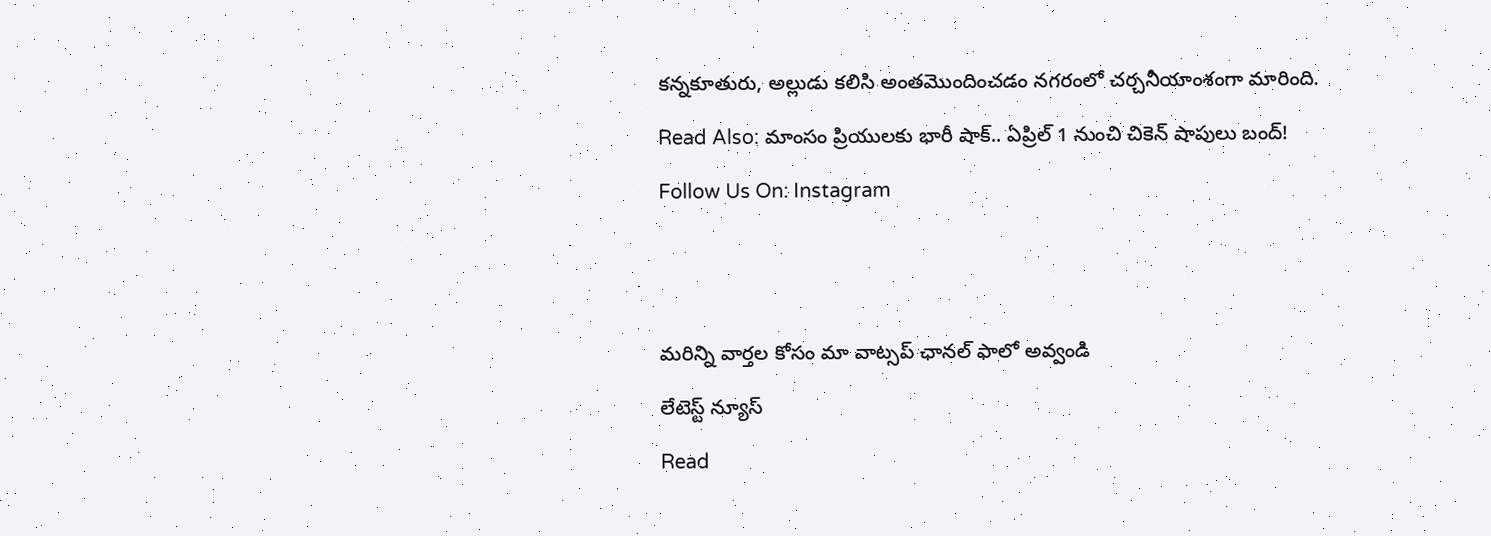కన్నకూతురు, అల్లుడు కలిసి అంతమొందించడం నగరంలో చర్చనీయాంశంగా మారింది.

Read Also: మాంసం ప్రియులకు భారీ షాక్.. ఏప్రిల్ 1 నుంచి చికెన్ షాపులు బంద్!

Follow Us On: Instagram





మ‌రిన్ని వార్త‌ల కోసం మా వాట్స‌ప్ ఛాన‌ల్ ఫాలో అవ్వండి

లేటెస్ట్ న్యూస్‌

Read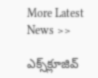More Latest News >>

ఎక్స్‌క్లూజివ్‌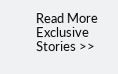Read More Exclusive Stories >>